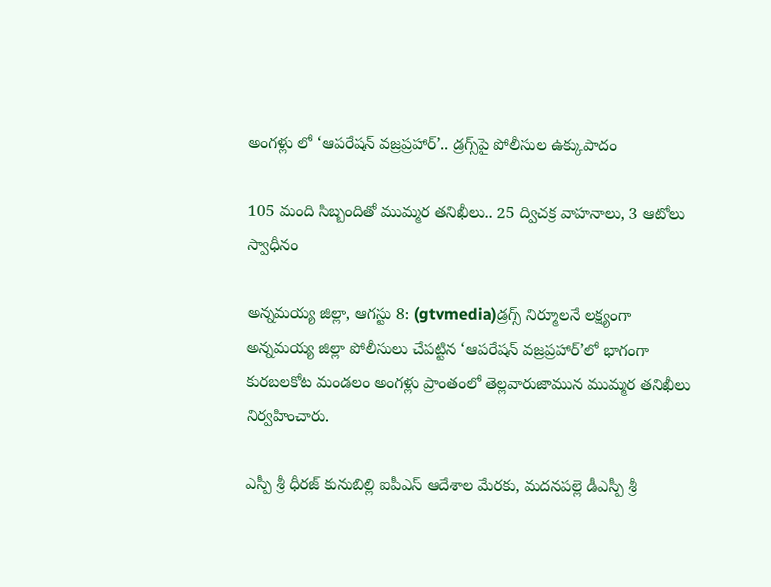అంగళ్లు లో ‘ఆపరేషన్ వజ్రప్రహార్’.. డ్రగ్స్‌పై పోలీసుల ఉక్కుపాదం

105 మంది సిబ్బందితో ముమ్మర తనిఖీలు.. 25 ద్విచక్ర వాహనాలు, 3 ఆటోలు స్వాధీనం

అన్నమయ్య జిల్లా, ఆగస్టు 8: (gtvmedia)డ్రగ్స్ నిర్మూలనే లక్ష్యంగా అన్నమయ్య జిల్లా పోలీసులు చేపట్టిన ‘ఆపరేషన్ వజ్రప్రహార్’లో భాగంగా కురబలకోట మండలం అంగళ్లు ప్రాంతంలో తెల్లవారుజామున ముమ్మర తనిఖీలు నిర్వహించారు.

ఎస్పీ శ్రీ ధీరజ్ కునుబిల్లి ఐపీఎస్ ఆదేశాల మేరకు, మదనపల్లె డీఎస్పీ శ్రీ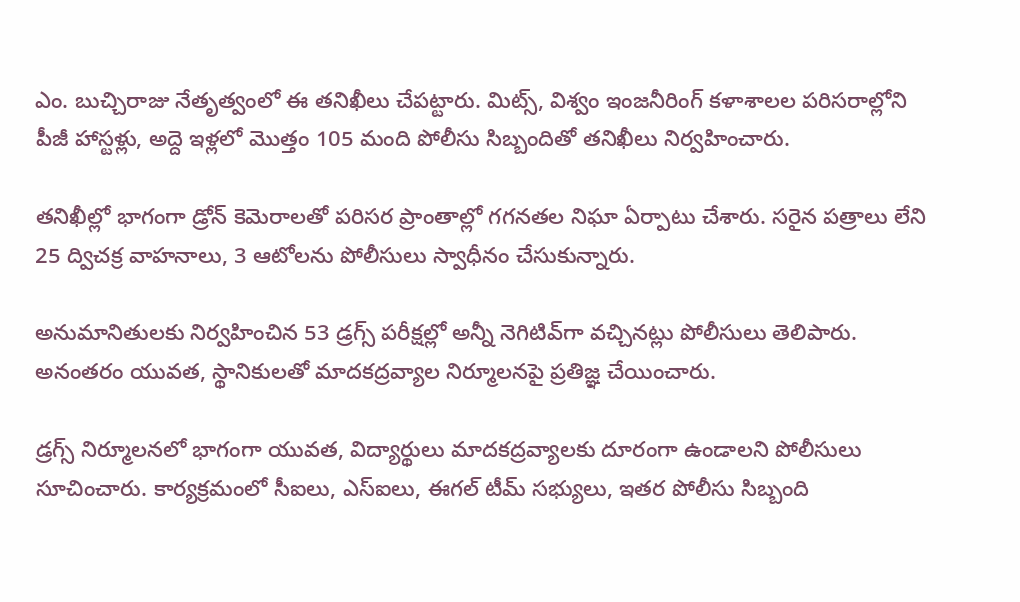ఎం. బుచ్చిరాజు నేతృత్వంలో ఈ తనిఖీలు చేపట్టారు. మిట్స్, విశ్వం ఇంజనీరింగ్ కళాశాలల పరిసరాల్లోని పీజీ హాస్టళ్లు, అద్దె ఇళ్లలో మొత్తం 105 మంది పోలీసు సిబ్బందితో తనిఖీలు నిర్వహించారు.

తనిఖీల్లో భాగంగా డ్రోన్ కెమెరాలతో పరిసర ప్రాంతాల్లో గగనతల నిఘా ఏర్పాటు చేశారు. సరైన పత్రాలు లేని 25 ద్విచక్ర వాహనాలు, 3 ఆటోలను పోలీసులు స్వాధీనం చేసుకున్నారు.

అనుమానితులకు నిర్వహించిన 53 డ్రగ్స్ పరీక్షల్లో అన్నీ నెగిటివ్‌గా వచ్చినట్లు పోలీసులు తెలిపారు. అనంతరం యువత, స్థానికులతో మాదకద్రవ్యాల నిర్మూలనపై ప్రతిజ్ఞ చేయించారు.

డ్రగ్స్‌ నిర్మూలనలో భాగంగా యువత, విద్యార్థులు మాదకద్రవ్యాలకు దూరంగా ఉండాలని పోలీసులు సూచించారు. కార్యక్రమంలో సీఐలు, ఎస్‌ఐలు, ఈగల్ టీమ్ సభ్యులు, ఇతర పోలీసు సిబ్బంది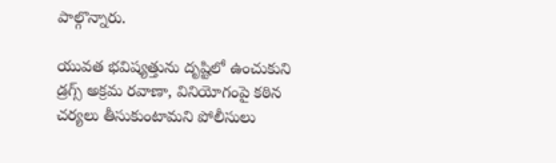పాల్గొన్నారు.

యువత భవిష్యత్తును దృష్టిలో ఉంచుకుని డ్రగ్స్‌ అక్రమ రవాణా, వినియోగంపై కఠిన చర్యలు తీసుకుంటామని పోలీసులు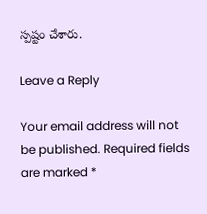స్పష్టం చేశారు.

Leave a Reply

Your email address will not be published. Required fields are marked *